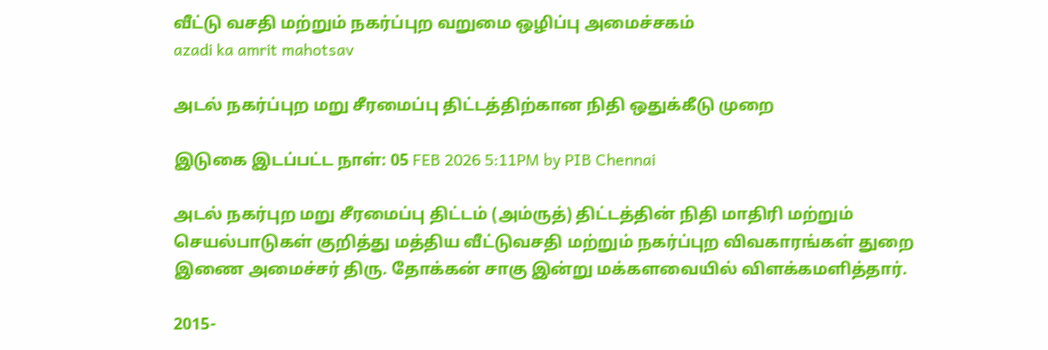வீட்டு வசதி மற்றும் நகர்ப்புற வறுமை ஒழிப்பு அமைச்சகம்
azadi ka amrit mahotsav

அடல் நகர்ப்புற மறு சீரமைப்பு திட்டத்திற்கான நிதி ஒதுக்கீடு முறை

இடுகை இடப்பட்ட நாள்: 05 FEB 2026 5:11PM by PIB Chennai

அடல் நகர்புற மறு சீரமைப்பு திட்டம் (அம்ருத்) திட்டத்தின் நிதி மாதிரி மற்றும் செயல்பாடுகள் குறித்து மத்திய வீட்டுவசதி மற்றும் நகர்ப்புற விவகாரங்கள் துறை இணை அமைச்சர் திரு. தோக்கன் சாகு இன்று மக்களவையில் விளக்கமளித்தார்.

2015-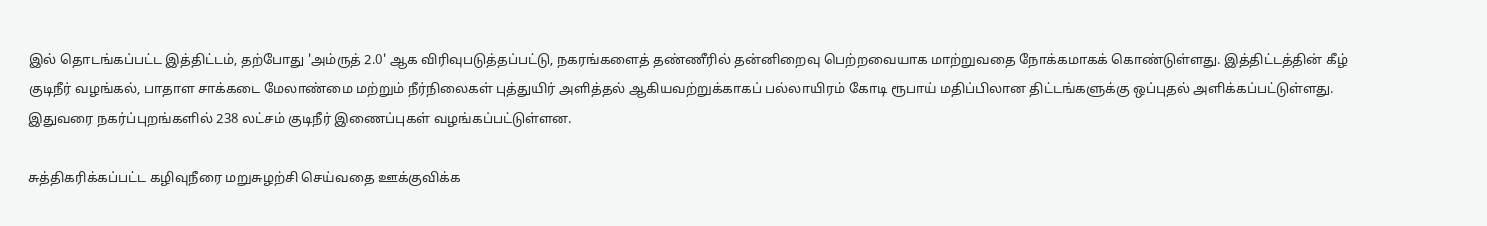இல் தொடங்கப்பட்ட இத்திட்டம், தற்போது 'அம்ருத் 2.0' ஆக விரிவுபடுத்தப்பட்டு, நகரங்களைத் தண்ணீரில் தன்னிறைவு பெற்றவையாக மாற்றுவதை நோக்கமாகக் கொண்டுள்ளது. இத்திட்டத்தின் கீழ் குடிநீர் வழங்கல், பாதாள சாக்கடை மேலாண்மை மற்றும் நீர்நிலைகள் புத்துயிர் அளித்தல் ஆகியவற்றுக்காகப் பல்லாயிரம் கோடி ரூபாய் மதிப்பிலான திட்டங்களுக்கு ஒப்புதல் அளிக்கப்பட்டுள்ளது. இதுவரை நகர்ப்புறங்களில் 238 லட்சம் குடிநீர் இணைப்புகள் வழங்கப்பட்டுள்ளன.

சுத்திகரிக்கப்பட்ட கழிவுநீரை மறுசுழற்சி செய்வதை ஊக்குவிக்க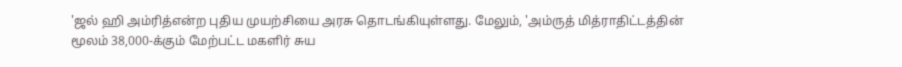'ஜல் ஹி அம்ரித்என்ற புதிய முயற்சியை அரசு தொடங்கியுள்ளது. மேலும், 'அம்ருத் மித்ராதிட்டத்தின் மூலம் 38,000-க்கும் மேற்பட்ட மகளிர் சுய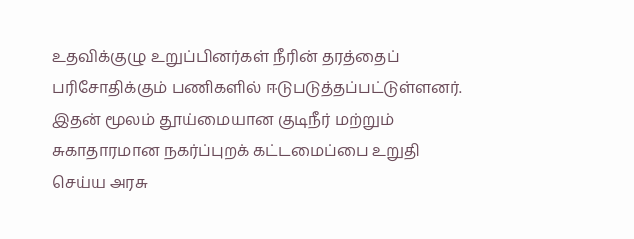உதவிக்குழு உறுப்பினர்கள் நீரின் தரத்தைப் பரிசோதிக்கும் பணிகளில் ஈடுபடுத்தப்பட்டுள்ளனர். இதன் மூலம் தூய்மையான குடிநீர் மற்றும் சுகாதாரமான நகர்ப்புறக் கட்டமைப்பை உறுதி செய்ய அரசு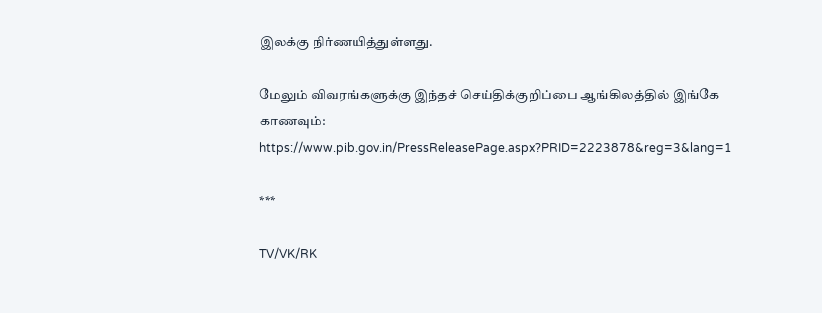இலக்கு நிர்ணயித்துள்ளது.

மேலும் விவரங்களுக்கு இந்தச் செய்திக்குறிப்பை ஆங்கிலத்தில் இங்கே காணவும்: https://www.pib.gov.in/PressReleasePage.aspx?PRID=2223878&reg=3&lang=1

***

TV/VK/RK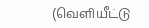(வெளியீட்டு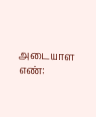அடையாள எண்: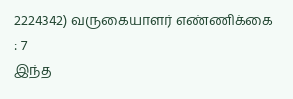2224342) வருகையாளர் எண்ணிக்கை : 7
இந்த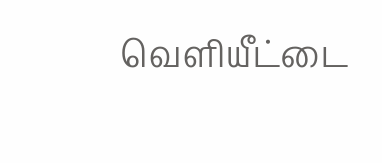வெளியீட்டை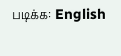படிக்க: English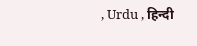, Urdu , हिन्दी